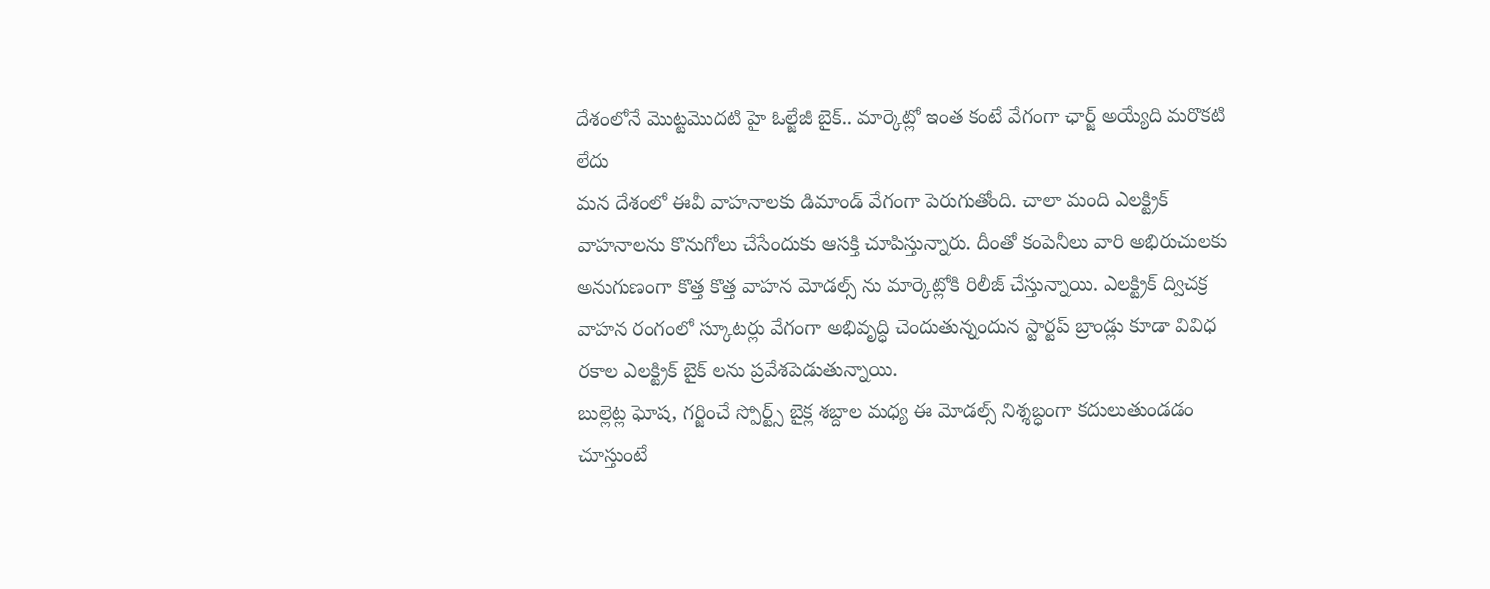దేశంలోనే మొట్టమొదటి హై ఓల్జేజీ బైక్.. మార్కెట్లో ఇంత కంటే వేగంగా ఛార్జ్ అయ్యేది మరొకటి లేదు
మన దేశంలో ఈవీ వాహనాలకు డిమాండ్ వేగంగా పెరుగుతోంది. చాలా మంది ఎలక్ట్రిక్ వాహనాలను కొనుగోలు చేసేందుకు ఆసక్తి చూపిస్తున్నారు. దీంతో కంపెనీలు వారి అభిరుచులకు అనుగుణంగా కొత్త కొత్త వాహన మోడల్స్ ను మార్కెట్లోకి రిలీజ్ చేస్తున్నాయి. ఎలక్ట్రిక్ ద్విచక్ర వాహన రంగంలో స్కూటర్లు వేగంగా అభివృద్ధి చెందుతున్నందున స్టార్టప్ బ్రాండ్లు కూడా వివిధ రకాల ఎలక్ట్రిక్ బైక్ లను ప్రవేశపెడుతున్నాయి.
బుల్లెట్ల ఘోష, గర్జించే స్పోర్ట్స్ బైక్ల శబ్దాల మధ్య ఈ మోడల్స్ నిశ్శబ్ధంగా కదులుతుండడం చూస్తుంటే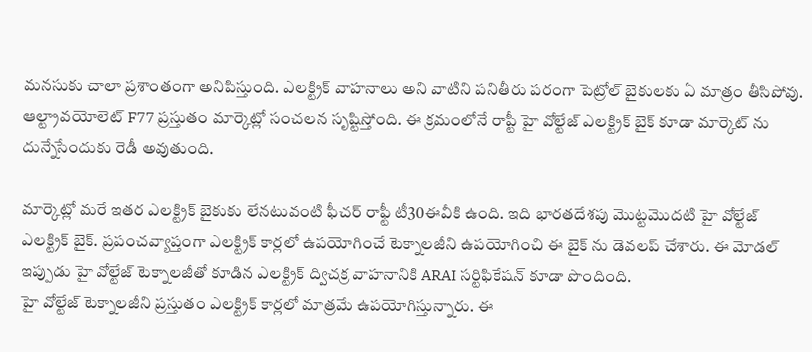మనసుకు చాలా ప్రశాంతంగా అనిపిస్తుంది. ఎలక్ట్రిక్ వాహనాలు అని వాటిని పనితీరు పరంగా పెట్రోల్ బైకులకు ఏ మాత్రం తీసిపోవు. ఆల్ట్రావయోలెట్ F77 ప్రస్తుతం మార్కెట్లో సంచలన సృష్టిస్తోంది. ఈ క్రమంలోనే రాప్టీ హై వోల్టేజ్ ఎలక్ట్రిక్ బైక్ కూడా మార్కెట్ ను దున్నేసేందుకు రెడీ అవుతుంది.

మార్కెట్లో మరే ఇతర ఎలక్ట్రిక్ బైకుకు లేనటువంటి ఫీచర్ రాఫ్టీ టీ30ఈవీకి ఉంది. ఇది భారతదేశపు మొట్టమొదటి హై వోల్టేజ్ ఎలక్ట్రిక్ బైక్. ప్రపంచవ్యాప్తంగా ఎలక్ట్రిక్ కార్లలో ఉపయోగించే టెక్నాలజీని ఉపయోగించి ఈ బైక్ ను డెవలప్ చేశారు. ఈ మోడల్ ఇప్పుడు హై వోల్టేజ్ టెక్నాలజీతో కూడిన ఎలక్ట్రిక్ ద్విచక్ర వాహనానికి ARAI సర్టిఫికేషన్ కూడా పొందింది.
హై వోల్టేజ్ టెక్నాలజీని ప్రస్తుతం ఎలక్ట్రిక్ కార్లలో మాత్రమే ఉపయోగిస్తున్నారు. ఈ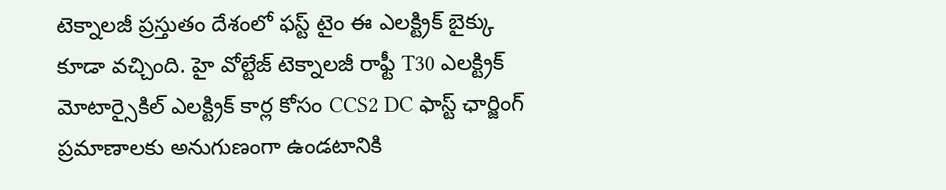టెక్నాలజీ ప్రస్తుతం దేశంలో ఫస్ట్ టైం ఈ ఎలక్ట్రిక్ బైక్కు కూడా వచ్చింది. హై వోల్టేజ్ టెక్నాలజీ రాఫ్టీ T30 ఎలక్ట్రిక్ మోటార్సైకిల్ ఎలక్ట్రిక్ కార్ల కోసం CCS2 DC ఫాస్ట్ ఛార్జింగ్ ప్రమాణాలకు అనుగుణంగా ఉండటానికి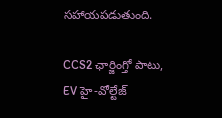సహాయపడుతుంది.

CCS2 ఛార్జింగ్తో పాటు, EV హై-వోల్టేజ్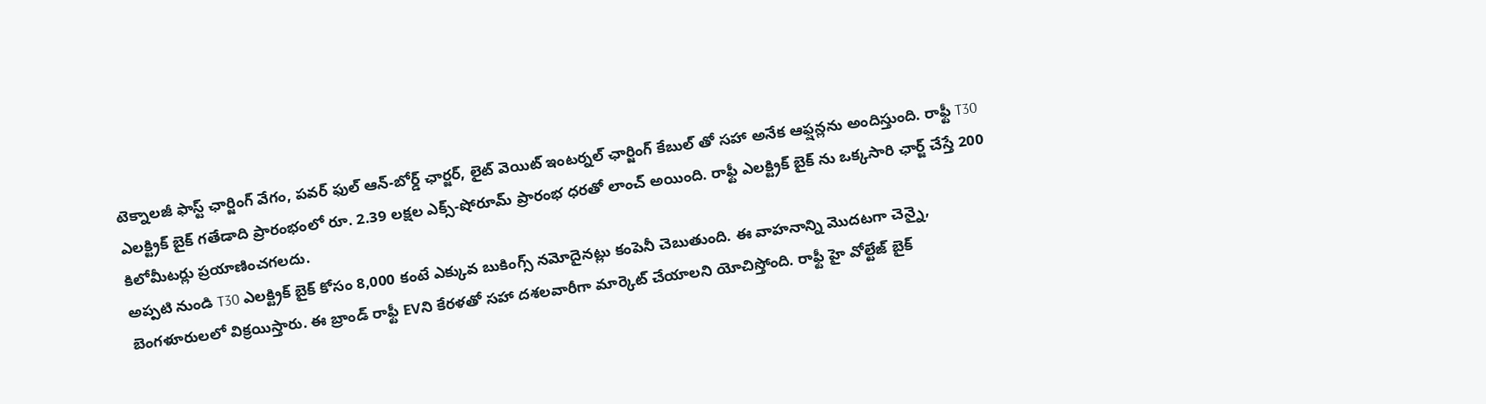టెక్నాలజీ ఫాస్ట్ ఛార్జింగ్ వేగం, పవర్ ఫుల్ ఆన్-బోర్డ్ ఛార్జర్, లైట్ వెయిట్ ఇంటర్నల్ ఛార్జింగ్ కేబుల్ తో సహా అనేక ఆఫ్షన్లను అందిస్తుంది. రాఫ్టీ T30 ఎలక్ట్రిక్ బైక్ గతేడాది ప్రారంభంలో రూ. 2.39 లక్షల ఎక్స్-షోరూమ్ ప్రారంభ ధరతో లాంచ్ అయింది. రాఫ్టీ ఎలక్ట్రిక్ బైక్ ను ఒక్కసారి ఛార్జ్ చేస్తే 200 కిలోమీటర్లు ప్రయాణించగలదు.
అప్పటి నుండి T30 ఎలక్ట్రిక్ బైక్ కోసం 8,000 కంటే ఎక్కువ బుకింగ్స్ నమోదైనట్లు కంపెనీ చెబుతుంది. ఈ వాహనాన్ని మొదటగా చెన్నై, బెంగళూరులలో విక్రయిస్తారు. ఈ బ్రాండ్ రాఫ్టీ EVని కేరళతో సహా దశలవారీగా మార్కెట్ చేయాలని యోచిస్తోంది. రాఫ్టీ హై వోల్టేజ్ బైక్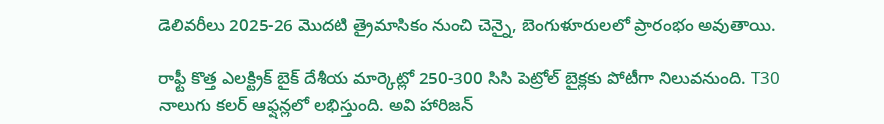డెలివరీలు 2025-26 మొదటి త్రైమాసికం నుంచి చెన్నై, బెంగుళూరులలో ప్రారంభం అవుతాయి.

రాఫ్టీ కొత్త ఎలక్ట్రిక్ బైక్ దేశీయ మార్కెట్లో 250-300 సిసి పెట్రోల్ బైక్లకు పోటీగా నిలువనుంది. T30 నాలుగు కలర్ ఆఫ్షన్లలో లభిస్తుంది. అవి హారిజన్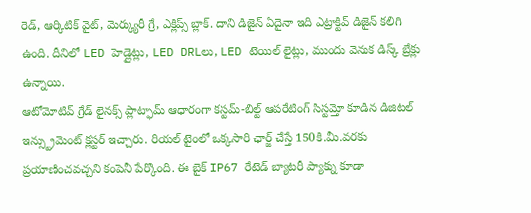రెడ్, ఆర్కిటిక్ వైట్, మెర్క్యురీ గ్రే, ఎక్లిప్స్ బ్లాక్. దాని డిజైన్ ఏదైనా ఇది ఎట్రాక్టివ్ డిజైన్ కలిగి ఉంది. దీనిలో LED హెడ్లైట్లు, LED DRLలు, LED టెయిల్ లైట్లు, ముందు వెనుక డిస్క్ బ్రేక్లు ఉన్నాయి.
ఆటోమోటివ్ గ్రేడ్ లైనక్స్ ప్లాట్ఫామ్ ఆధారంగా కస్టమ్-బిల్ట్ ఆపరేటింగ్ సిస్టమ్తో కూడిన డిజిటల్ ఇన్స్ట్రుమెంట్ క్లస్టర్ ఇచ్చారు. రియల్ టైంలో ఒక్కసారి ఛార్జ్ చేస్తే 150కి.మీ.వరకు ప్రయాణించవచ్చని కంపెనీ పేర్కొంది. ఈ బైక్ IP67 రేటెడ్ బ్యాటరీ ప్యాక్ను కూడా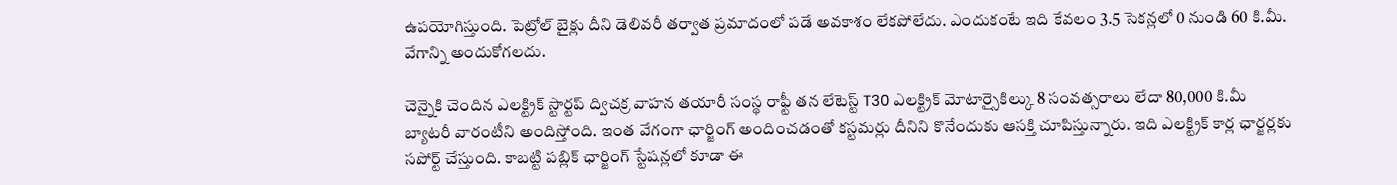ఉపయోగిస్తుంది. పెట్రోల్ బైక్లు దీని డెలివరీ తర్వాత ప్రమాదంలో పడే అవకాశం లేకపోలేదు. ఎందుకంటే ఇది కేవలం 3.5 సెకన్లలో 0 నుండి 60 కి.మీ. వేగాన్ని అందుకోగలదు.

చెన్నైకి చెందిన ఎలక్ట్రిక్ స్టార్టప్ ద్విచక్ర వాహన తయారీ సంస్థ రాఫ్టీ తన లేటెస్ట్ T30 ఎలక్ట్రిక్ మోటార్సైకిల్కు 8 సంవత్సరాలు లేదా 80,000 కి.మీ బ్యాటరీ వారంటీని అందిస్తోంది. ఇంత వేగంగా ఛార్జింగ్ అందించడంతో కస్టమర్లు దీనిని కొనేందుకు ఆసక్తి చూపిస్తున్నారు. ఇది ఎలక్ట్రిక్ కార్ల ఛార్జర్లకు సపోర్ట్ చేస్తుంది. కాబట్టి పబ్లిక్ ఛార్జింగ్ స్టేషన్లలో కూడా ఈ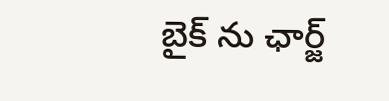బైక్ ను ఛార్జ్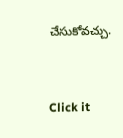చేసుకోవచ్చు.


Click it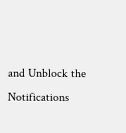and Unblock the Notifications